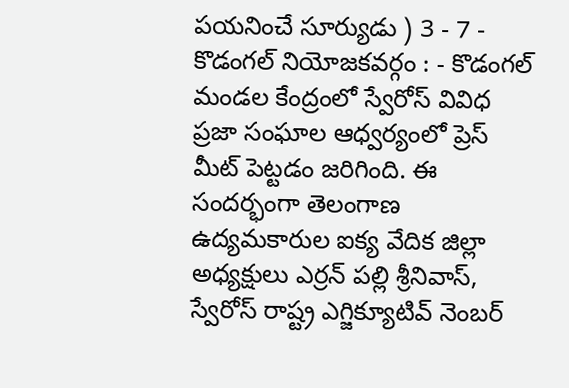పయనించే సూర్యుడు ) 3 - 7 - కొడంగల్ నియోజకవర్గం : - కొడంగల్ మండల కేంద్రంలో స్వేరోస్ వివిధ ప్రజా సంఘాల ఆధ్వర్యంలో ప్రెస్ మీట్ పెట్టడం జరిగింది. ఈ సందర్భంగా తెలంగాణ ఉద్యమకారుల ఐక్య వేదిక జిల్లా అధ్యక్షులు ఎర్రన్ పల్లి శ్రీనివాస్, స్వేరోస్ రాష్ట్ర ఎగ్జిక్యూటివ్ నెంబర్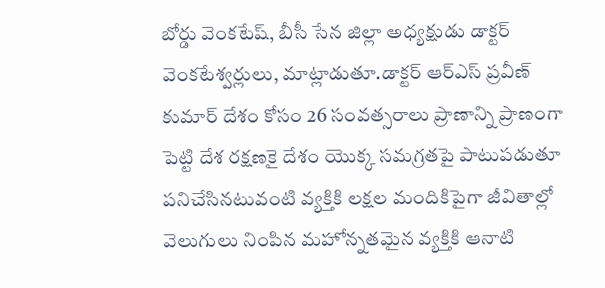బోర్డు వెంకటేష్, బీసీ సేన జిల్లా అధ్యక్షుడు డాక్టర్ వెంకటేశ్వర్లులు, మాట్లాడుతూ.డాక్టర్ ఆర్ఎస్ ప్రవీణ్ కుమార్ దేశం కోసం 26 సంవత్సరాలు ప్రాణాన్ని ప్రాణంగా పెట్టి దేశ రక్షణకై దేశం యొక్క సమగ్రతపై పాటుపడుతూ పనిచేసినటువంటి వ్యక్తికి లక్షల మందికిపైగా జీవితాల్లో వెలుగులు నింపిన మహోన్నతమైన వ్యక్తికి ఆనాటి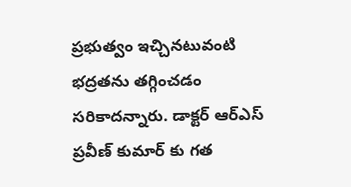ప్రభుత్వం ఇచ్చినటువంటి భద్రతను తగ్గించడం సరికాదన్నారు. డాక్టర్ ఆర్ఎస్ ప్రవీణ్ కుమార్ కు గత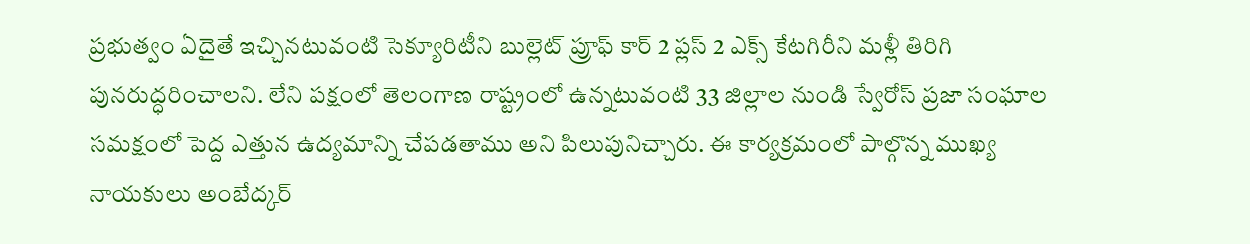ప్రభుత్వం ఏదైతే ఇచ్చినటువంటి సెక్యూరిటీని బుల్లెట్ ప్రూఫ్ కార్ 2 ప్లస్ 2 ఎక్స్ కేటగిరీని మళ్లీ తిరిగి పునరుద్ధరించాలని. లేని పక్షంలో తెలంగాణ రాష్ట్రంలో ఉన్నటువంటి 33 జిల్లాల నుండి స్వేరోస్ ప్రజా సంఘాల సమక్షంలో పెద్ద ఎత్తున ఉద్యమాన్ని చేపడతాము అని పిలుపునిచ్చారు. ఈ కార్యక్రమంలో పాల్గొన్న ముఖ్య నాయకులు అంబేద్కర్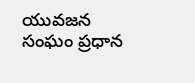యువజన సంఘం ప్రధాన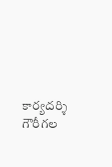కార్యదర్శి గౌరీగల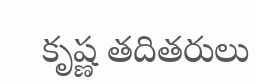కృష్ణ తదితరులు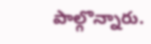పాల్గొన్నారు.